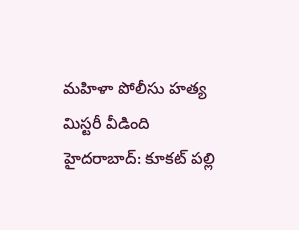మహిళా పోలీసు హత్య మిస్టరీ వీడింది
హైదరాబాద్: కూకట్ పల్లి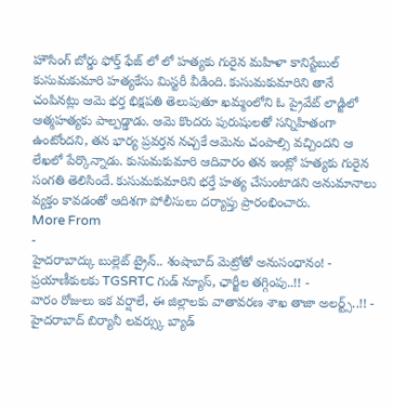హౌసింగ్ బోర్డు ఫోర్త్ ఫేజ్ లో లో హత్యకు గురైన మహిళా కానిస్టేబుల్ కుసుమకుమారి హత్యకేసు మిస్టరీ వీడింది. కుసుమకుమారిని తానే చంపినట్లు ఆమె భర్త భిక్షపతి తెలుపుతూ ఖమ్మంలోని ఓ ప్రైవేట్ లాడ్జిలో ఆత్మహత్యకు పాల్పడ్డాడు. ఆమె కొందరు పురుషులతో సన్నిహితంగా ఉంటోందని, తన భార్య ప్రవర్తన నచ్చకే ఆమెను చంపాల్సి వచ్చిందని ఆ లేఖలో పేర్కొన్నాడు. కుసుమకుమారి ఆదివారం తన ఇంట్లో హత్యకు గురైన సంగతి తెలిసిందే. కుసుమకుమారిని భర్తే హత్య చేసుంటాడని అనుమానాలు వ్యక్తం కావడంతో ఆదిశగా పోలీసులు దర్యాప్తు ప్రారంభించారు.
More From
-
హైదరాబాద్కు బుల్లెట్ ట్రైన్.. శంషాబాద్ మెట్రోతో అనుసంధానం! -
ప్రయాణీకులకు TGSRTC గుడ్ న్యూస్, ఛార్జీల తగ్గింపు..!! -
వారం రోజులు ఇక వర్షాలే, ఈ జిల్లాలకు వాతావరణ శాఖ తాజా అలర్ట్స్..!! -
హైదరాబాద్ బిర్యానీ లవర్స్కు బ్యాడ్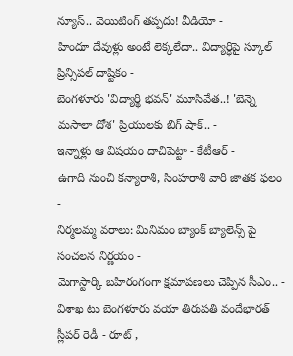న్యూస్.. వెయిటింగ్ తప్పదు! వీడియో -
హిందూ దేవుళ్లు అంటే లెక్కలేదా.. విద్యార్ధిపై స్కూల్ ప్రిన్సిపల్ దాష్టికం -
బెంగళూరు 'విద్యార్థి భవన్' మూసివేత..! 'బెన్నె మసాలా దోశ' ప్రియులకు బిగ్ షాక్.. -
ఇన్నాళ్లు ఆ విషయం దాచిపెట్టా - కేటీఆర్ -
ఉగాది నుంచి కన్యారాశి, సింహరాశి వారి జాతక ఫలం -
నిర్మలమ్మ వరాలు: మినిమం బ్యాంక్ బ్యాలెన్స్ పై సంచలన నిర్ణయం -
మెగాస్టార్కి బహిరంగంగా క్షమాపణలు చెప్పిన సీఎం.. -
విశాఖ టు బెంగళూరు వయా తిరుపతి వందేభారత్ స్లీపర్ రెడీ - రూట్ ,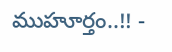ముహూర్తం..!! -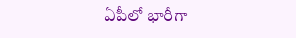ఏపీలో భారీగా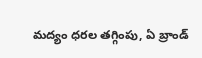మద్యం ధరల తగ్గింపు, ఏ బ్రాండ్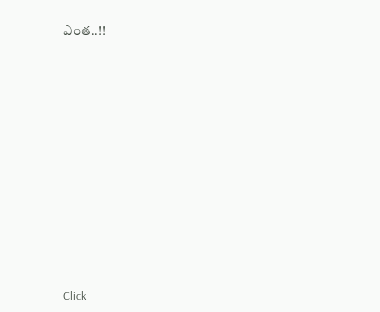ఎంత..!!












Click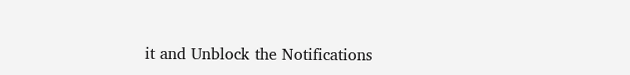it and Unblock the Notifications